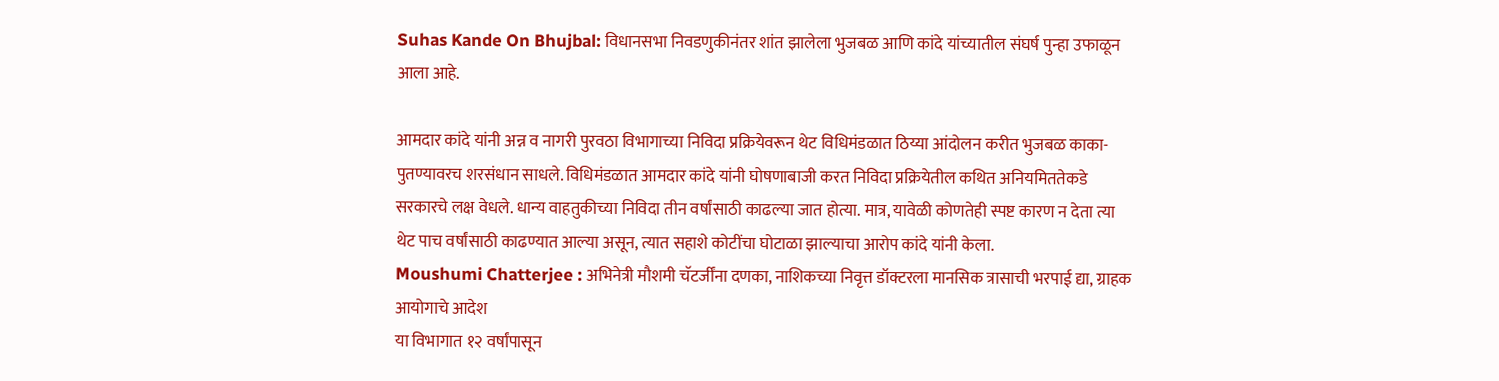Suhas Kande On Bhujbal: विधानसभा निवडणुकीनंतर शांत झालेला भुजबळ आणि कांदे यांच्यातील संघर्ष पुन्हा उफाळून आला आहे.

आमदार कांदे यांनी अन्न व नागरी पुरवठा विभागाच्या निविदा प्रक्रियेवरून थेट विधिमंडळात ठिय्या आंदोलन करीत भुजबळ काका-पुतण्यावरच शरसंधान साधले. विधिमंडळात आमदार कांदे यांनी घोषणाबाजी करत निविदा प्रक्रियेतील कथित अनियमिततेकडे सरकारचे लक्ष वेधले. धान्य वाहतुकीच्या निविदा तीन वर्षांसाठी काढल्या जात होत्या. मात्र, यावेळी कोणतेही स्पष्ट कारण न देता त्या थेट पाच वर्षांसाठी काढण्यात आल्या असून, त्यात सहाशे कोटींचा घोटाळा झाल्याचा आरोप कांदे यांनी केला.
Moushumi Chatterjee : अभिनेत्री मौशमी चॅटर्जींना दणका, नाशिकच्या निवृत्त डॉक्टरला मानसिक त्रासाची भरपाई द्या, ग्राहक आयोगाचे आदेश
या विभागात १२ वर्षांपासून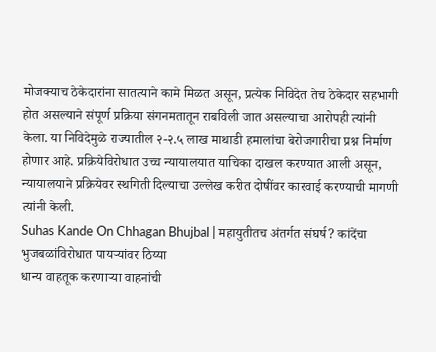मोजक्याच ठेकेदारांना सातत्याने कामे मिळत असून, प्रत्येक निविदेत तेच ठेकेदार सहभागी होत असल्याने संपूर्ण प्रक्रिया संगनमतातून राबविली जात असल्याचा आरोपही त्यांनी केला. या निविदेमुळे राज्यातील २-२.५ लाख माथाडी हमालांचा बेरोजगारीचा प्रश्न निर्माण होणार आहे. प्रक्रियेविरोधात उच्च न्यायालयात याचिका दाखल करण्यात आली असून, न्यायालयाने प्रक्रियेवर स्थगिती दिल्याचा उल्लेख करीत दोषींवर कारवाई करण्याची मागणी त्यांनी केली.
Suhas Kande On Chhagan Bhujbal | महायुतीतच अंतर्गत संघर्ष? कांदेंचा भुजबळांविरोधात पायऱ्यांवर ठिय्या
धान्य वाहतूक करणाऱ्या वाहनांची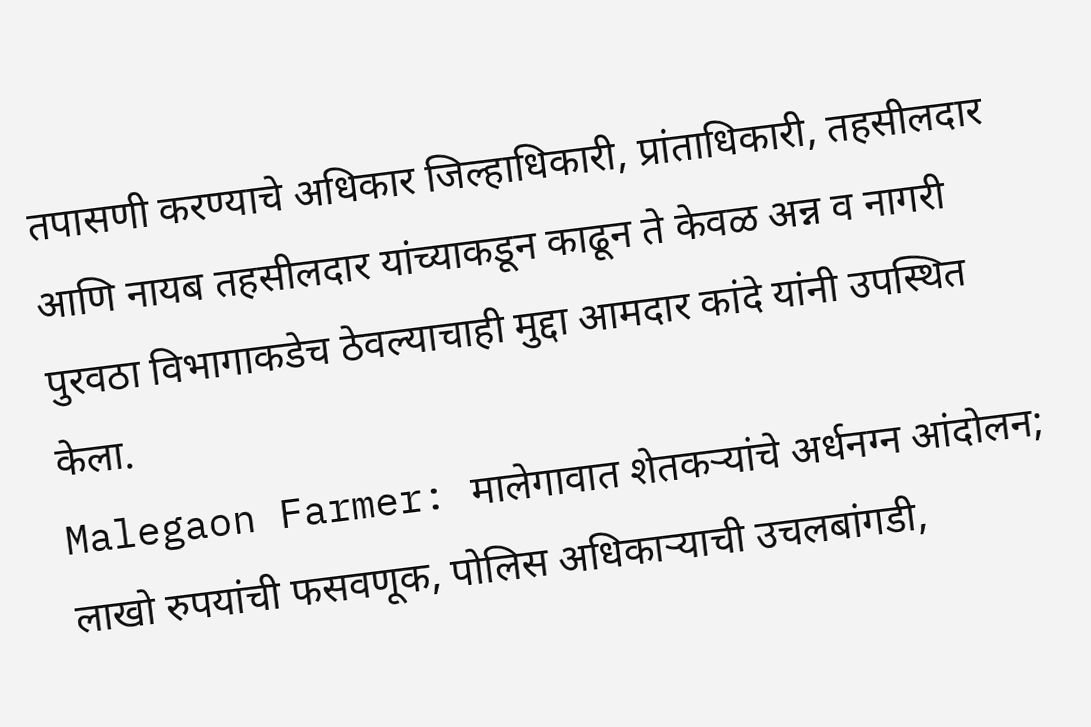तपासणी करण्याचे अधिकार जिल्हाधिकारी, प्रांताधिकारी, तहसीलदार आणि नायब तहसीलदार यांच्याकडून काढून ते केवळ अन्न व नागरी पुरवठा विभागाकडेच ठेवल्याचाही मुद्दा आमदार कांदे यांनी उपस्थित केला.
Malegaon Farmer: मालेगावात शेतकऱ्यांचे अर्धनग्न आंदोलन; लाखो रुपयांची फसवणूक, पोलिस अधिकाऱ्याची उचलबांगडी,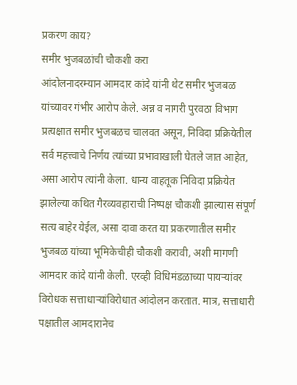प्रकरण काय?
समीर भुजबळांची चौकशी करा
आंदोलनादरम्यान आमदार कांदे यांनी थेट समीर भुजबळ यांच्यावर गंभीर आरोप केले. अन्न व नागरी पुरवठा विभाग प्रत्यक्षात समीर भुजबळच चालवत असून, निविदा प्रक्रियेतील सर्व महत्त्वाचे निर्णय त्यांच्या प्रभावाखाली घेतले जात आहेत, असा आरोप त्यांनी केला. धान्य वाहतूक निविदा प्रक्रियेत झालेल्या कथित गैरव्यवहाराची निष्पक्ष चौकशी झाल्यास संपूर्ण सत्य बाहेर येईल, असा दावा करत या प्रकरणातील समीर भुजबळ यांच्या भूमिकेचीही चौकशी करावी, अशी मागणी आमदार कांदे यांनी केली. एरव्ही विधिमंडळाच्या पायऱ्यांवर विरोधक सत्ताधाऱ्यांविरोधात आंदोलन करतात. मात्र, सत्ताधारी पक्षातील आमदारानेच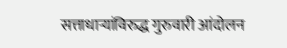सत्ताधाऱ्यांविरुद्ध गुरुवारी आंदोलन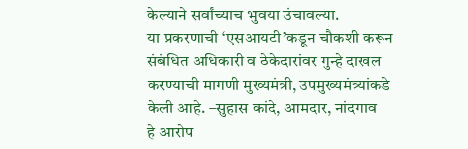केल्याने सर्वांच्याच भुवया उंचावल्या.
या प्रकरणाची ‘एसआयटी’कडून चौकशी करून संबंधित अधिकारी व ठेकेदारांवर गुन्हे दाखल करण्याची मागणी मुख्यमंत्री, उपमुख्यमंत्र्यांकडे केली आहे. –सुहास कांदे, आमदार, नांदगाव
हे आरोप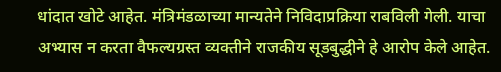धांदात खोटे आहेत. मंत्रिमंडळाच्या मान्यतेने निविदाप्रक्रिया राबविली गेली. याचा अभ्यास न करता वैफल्यग्रस्त व्यक्तीने राजकीय सूडबुद्धीने हे आरोप केले आहेत.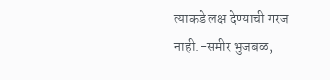त्याकडे लक्ष देण्याची गरज नाही.-समीर भुजबळ,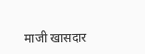माजी खासदार